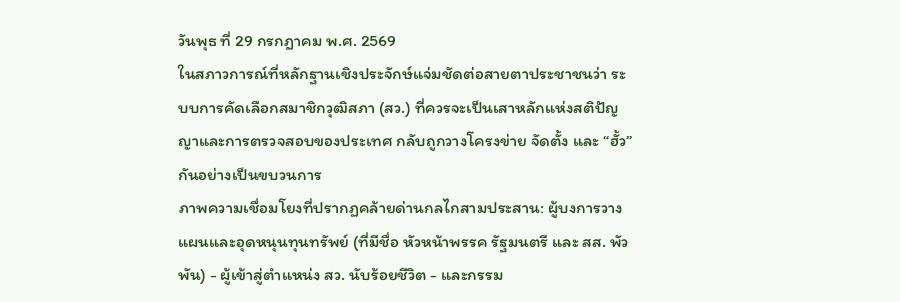วันพุธ ที่ 29 กรกฎาคม พ.ศ. 2569
ในสภาวการณ์ที่หลักฐานเชิงประจักษ์แจ่มชัดต่อสายตาประชาชนว่า ระบบการคัดเลือกสมาชิกวุฒิสภา (สว.) ที่ควรจะเป็นเสาหลักแห่งสติปัญญาและการตรวจสอบของประเทศ กลับถูกวางโครงข่าย จัดตั้ง และ “ฮั้ว” กันอย่างเป็นขบวนการ
ภาพความเชื่อมโยงที่ปรากฏคล้ายด่านกลไกสามประสาน: ผู้บงการวางแผนและอุดหนุนทุนทรัพย์ (ที่มีชื่อ หัวหน้าพรรค รัฐมนตรี และ สส. พัวพัน) - ผู้เข้าสู่ตำแหน่ง สว. นับร้อยชีวิต - และกรรม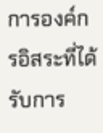การองค์กรอิสระที่ได้รับการ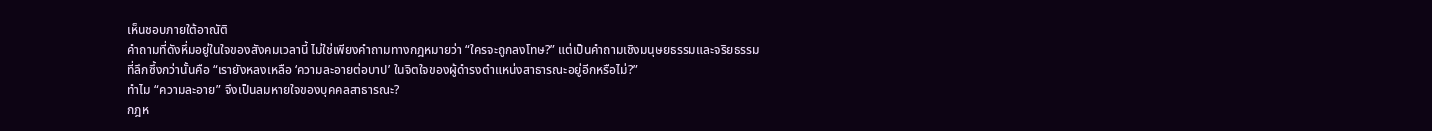เห็นชอบภายใต้อาณัติ
คำถามที่ดังหึ่มอยู่ในใจของสังคมเวลานี้ ไม่ใช่เพียงคำถามทางกฎหมายว่า “ใครจะถูกลงโทษ?” แต่เป็นคำถามเชิงมนุษยธรรมและจริยธรรม
ที่ลึกซึ้งกว่านั้นคือ “เรายังหลงเหลือ ‘ความละอายต่อบาป’ ในจิตใจของผู้ดำรงตำแหน่งสาธารณะอยู่อีกหรือไม่?”
ทำไม “ความละอาย” จึงเป็นลมหายใจของบุคคลสาธารณะ?
กฎห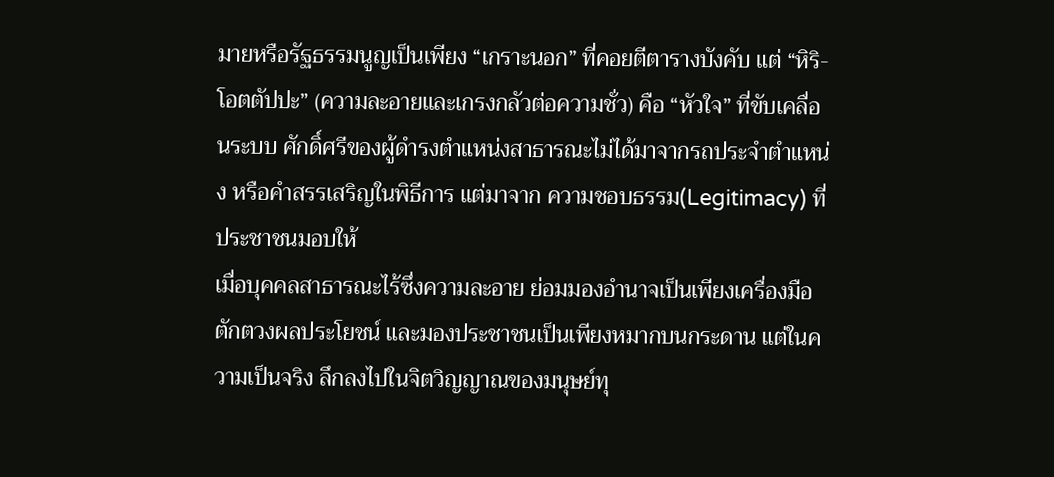มายหรือรัฐธรรมนูญเป็นเพียง “เกราะนอก” ที่คอยตีตารางบังคับ แต่ “หิริ-โอตตัปปะ” (ความละอายและเกรงกลัวต่อความชั่ว) คือ “หัวใจ” ที่ขับเคลื่อนระบบ ศักดิ์ศรีของผู้ดำรงตำแหน่งสาธารณะไม่ได้มาจากรถประจำตำแหน่ง หรือคำสรรเสริญในพิธีการ แต่มาจาก ความชอบธรรม(Legitimacy) ที่ประชาชนมอบให้
เมื่อบุคคลสาธารณะไร้ซึ่งความละอาย ย่อมมองอำนาจเป็นเพียงเครื่องมือตักตวงผลประโยชน์ และมองประชาชนเป็นเพียงหมากบนกระดาน แต่ในความเป็นจริง ลึกลงไปในจิตวิญญาณของมนุษย์ทุ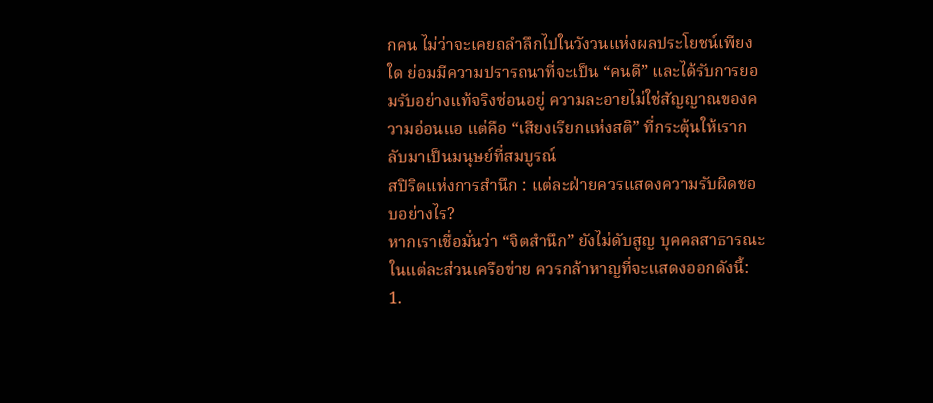กคน ไม่ว่าจะเคยถลำลึกไปในวังวนแห่งผลประโยชน์เพียงใด ย่อมมีความปรารถนาที่จะเป็น “คนดี” และได้รับการยอมรับอย่างแท้จริงซ่อนอยู่ ความละอายไม่ใช่สัญญาณของความอ่อนแอ แต่คือ “เสียงเรียกแห่งสติ” ที่กระตุ้นให้เรากลับมาเป็นมนุษย์ที่สมบูรณ์
สปิริตแห่งการสำนึก : แต่ละฝ่ายควรแสดงความรับผิดชอบอย่างไร?
หากเราเชื่อมั่นว่า “จิตสำนึก” ยังไม่ดับสูญ บุคคลสาธารณะในแต่ละส่วนเครือข่าย ควรกล้าหาญที่จะแสดงออกดังนี้:
1.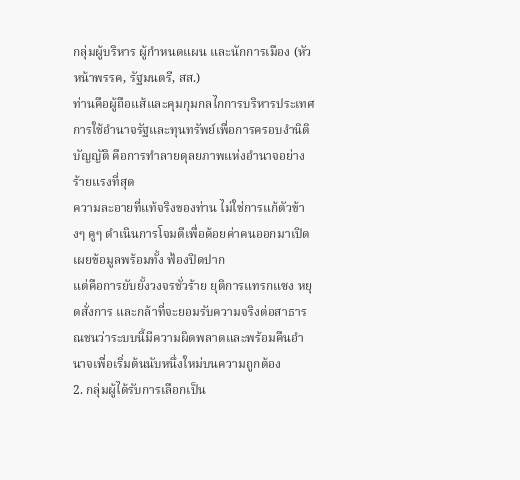กลุ่มผู้บริหาร ผู้กำหนดแผน และนักการเมือง (หัวหน้าพรรค, รัฐมนตรี, สส.)
ท่านคือผู้ถือแส้และคุมกุมกลไกการบริหารประเทศ การใช้อำนาจรัฐและทุนทรัพย์เพื่อการครอบงำนิติบัญญัติ คือการทำลายดุลยภาพแห่งอำนาจอย่างร้ายแรงที่สุด
ความละอายที่แท้จริงของท่าน ไม่ใช่การแก้ตัวข้างๆ คูๆ ดำเนินการโจมตีเพื่อด้อยค่าคนออกมาเปิดเผยข้อมูลพร้อมทั้ง ฟ้องปิดปาก
แต่คือการยับยั้งวงจรชั่วร้าย ยุติการแทรกแซง หยุดสั่งการ และกล้าที่จะยอมรับความจริงต่อสาธารณชนว่าระบบนี้มีความผิดพลาดและพร้อมคืนอำนาจเพื่อเริ่มต้นนับหนึ่งใหม่บนความถูกต้อง
2. กลุ่มผู้ได้รับการเลือกเป็น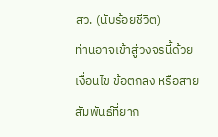สว. (นับร้อยชีวิต)
ท่านอาจเข้าสู่วงจรนี้ด้วยเงื่อนไข ข้อตกลง หรือสายสัมพันธ์ที่ยาก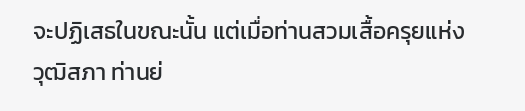จะปฏิเสธในขณะนั้น แต่เมื่อท่านสวมเสื้อครุยแห่งวุฒิสภา ท่านย่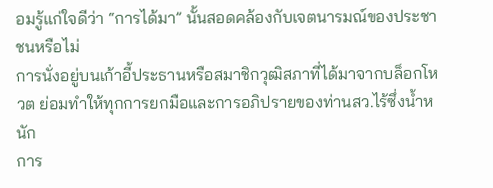อมรู้แก่ใจดีว่า “การได้มา” นั้นสอดคล้องกับเจตนารมณ์ของประชาชนหรือไม่
การนั่งอยู่บนเก้าอี้ประธานหรือสมาชิกวุฒิสภาที่ได้มาจากบล็อกโหวต ย่อมทำให้ทุกการยกมือและการอภิปรายของท่านสว.ไร้ซึ่งน้ำหนัก
การ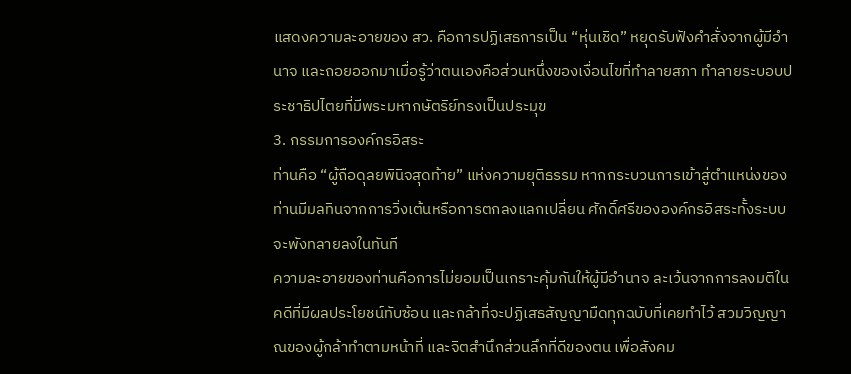แสดงความละอายของ สว. คือการปฏิเสธการเป็น “หุ่นเชิด” หยุดรับฟังคำสั่งจากผู้มีอำนาจ และถอยออกมาเมื่อรู้ว่าตนเองคือส่วนหนึ่งของเงื่อนไขที่ทำลายสภา ทำลายระบอบประชาธิปไตยที่มีพระมหากษัตริย์ทรงเป็นประมุข
3. กรรมการองค์กรอิสระ
ท่านคือ “ผู้ถือดุลยพินิจสุดท้าย” แห่งความยุติธรรม หากกระบวนการเข้าสู่ตำแหน่งของท่านมีมลทินจากการวิ่งเต้นหรือการตกลงแลกเปลี่ยน ศักดิ์ศรีขององค์กรอิสระทั้งระบบจะพังทลายลงในทันที
ความละอายของท่านคือการไม่ยอมเป็นเกราะคุ้มกันให้ผู้มีอำนาจ ละเว้นจากการลงมติในคดีที่มีผลประโยชน์ทับซ้อน และกล้าที่จะปฏิเสธสัญญามืดทุกฉบับที่เคยทำไว้ สวมวิญญาณของผู้กล้าทำตามหน้าที่ และจิตสำนึกส่วนลึกที่ดีของตน เพื่อสังคม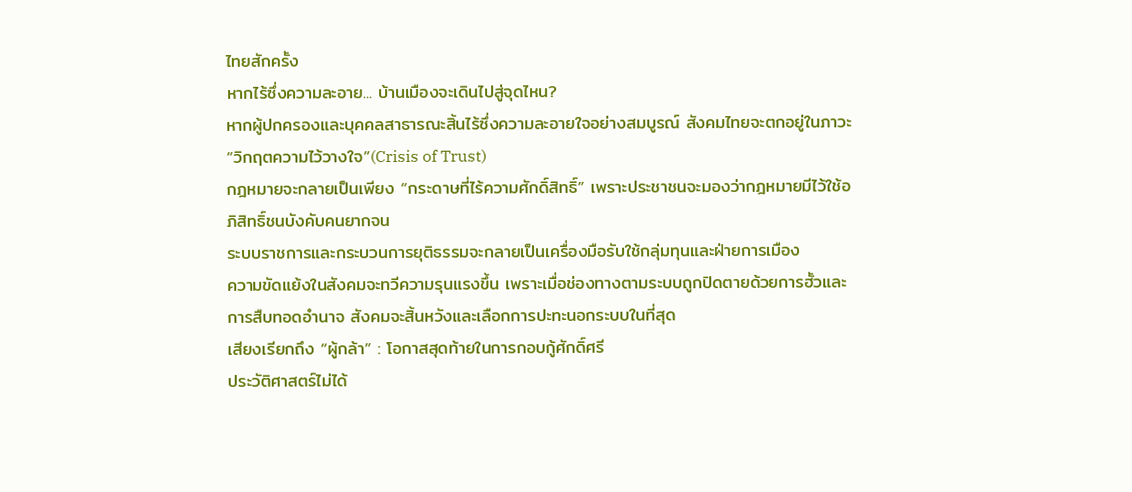ไทยสักครั้ง
หากไร้ซึ่งความละอาย... บ้านเมืองจะเดินไปสู่จุดไหน?
หากผู้ปกครองและบุคคลสาธารณะสิ้นไร้ซึ่งความละอายใจอย่างสมบูรณ์ สังคมไทยจะตกอยู่ในภาวะ “วิกฤตความไว้วางใจ”(Crisis of Trust)
กฎหมายจะกลายเป็นเพียง “กระดาษที่ไร้ความศักดิ์สิทธิ์” เพราะประชาชนจะมองว่ากฎหมายมีไว้ใช้อภิสิทธิ์ชนบังคับคนยากจน
ระบบราชการและกระบวนการยุติธรรมจะกลายเป็นเครื่องมือรับใช้กลุ่มทุนและฝ่ายการเมือง
ความขัดแย้งในสังคมจะทวีความรุนแรงขึ้น เพราะเมื่อช่องทางตามระบบถูกปิดตายด้วยการฮั้วและการสืบทอดอำนาจ สังคมจะสิ้นหวังและเลือกการปะทะนอกระบบในที่สุด
เสียงเรียกถึง “ผู้กล้า” : โอกาสสุดท้ายในการกอบกู้ศักดิ์ศรี
ประวัติศาสตร์ไม่ได้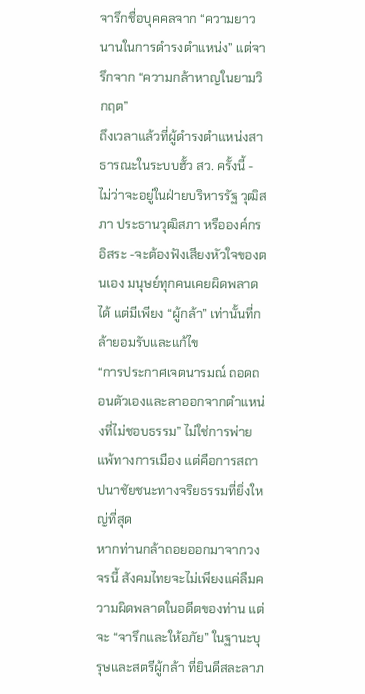จารึกชื่อบุคคลจาก “ความยาวนานในการดำรงตำแหน่ง” แต่จารึกจาก “ความกล้าหาญในยามวิกฤต”
ถึงเวลาแล้วที่ผู้ดำรงตำแหน่งสาธารณะในระบบฮั้ว สว. ครั้งนี้ - ไม่ว่าจะอยู่ในฝ่ายบริหารรัฐ วุฒิสภา ประธานวุฒิสภา หรือองค์กรอิสระ -จะต้องฟังเสียงหัวใจของตนเอง มนุษย์ทุกคนเคยผิดพลาดได้ แต่มีเพียง “ผู้กล้า” เท่านั้นที่กล้ายอมรับและแก้ไข
“การประกาศเจตนารมณ์ ถอดถอนตัวเองและลาออกจากตำแหน่งที่ไม่ชอบธรรม” ไม่ใช่การพ่ายแพ้ทางการเมือง แต่คือการสถาปนาชัยชนะทางจริยธรรมที่ยิ่งใหญ่ที่สุด
หากท่านกล้าถอยออกมาจากวงจรนี้ สังคมไทยจะไม่เพียงแค่ลืมความผิดพลาดในอดีตของท่าน แต่จะ “จารึกและให้อภัย” ในฐานะบุรุษและสตรีผู้กล้า ที่ยินดีสละลาภ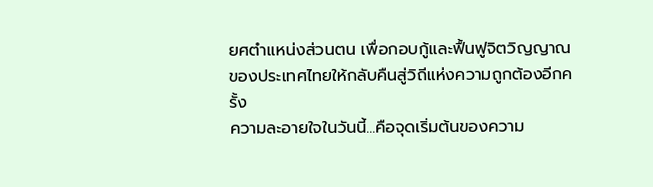ยศตำแหน่งส่วนตน เพื่อกอบกู้และฟื้นฟูจิตวิญญาณของประเทศไทยให้กลับคืนสู่วิถีแห่งความถูกต้องอีกครั้ง
ความละอายใจในวันนี้...คือจุดเริ่มต้นของความ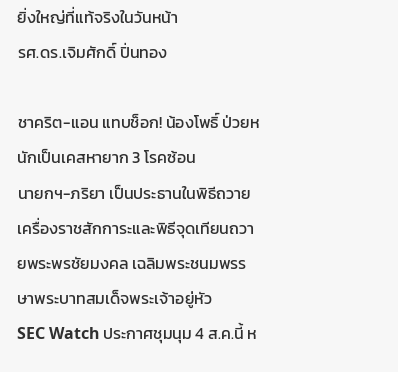ยิ่งใหญ่ที่แท้จริงในวันหน้า
รศ.ดร.เจิมศักดิ์ ปิ่นทอง

ชาคริต-แอน แทบช็อก! น้องโพธิ์ ป่วยหนักเป็นเคสหายาก 3 โรคซ้อน
นายกฯ-ภริยา เป็นประธานในพิธีถวายเครื่องราชสักการะและพิธีจุดเทียนถวายพระพรชัยมงคล เฉลิมพระชนมพรรษาพระบาทสมเด็จพระเจ้าอยู่หัว
SEC Watch ประกาศชุมนุม 4 ส.ค.นี้ ห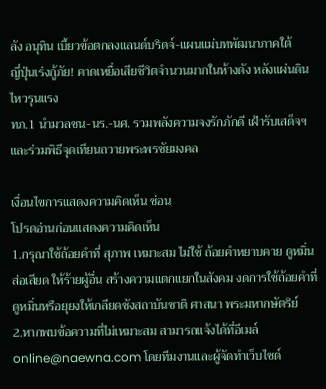ลัง อนุทิน เบี้ยวข้อตกลงแลนด์บริดจ์-แผนแม่บทพัฒนาภาคใต้
ญี่ปุ่นเร่งกู้ภัย! คาดเหยื่อเสียชีวิตจำนวนมากในห้างดัง หลังแผ่นดินไหวรุนแรง
ทภ.1 นำมวลชน-นร.-นศ. รวมพลังความจงรักภักดี เฝ้ารับเสด็จฯ และร่วมพิธีจุดเทียนถวายพระพรชัยมงคล

เงื่อนไขการแสดงความคิดเห็น ซ่อน
โปรดอ่านก่อนแสดงความคิดเห็น
1.กรุณาใช้ถ้อยคำที่ สุภาพ เหมาะสม ไม่ใช้ ถ้อยคำหยาบคาย ดูหมิ่น ส่อเสียด ให้ร้ายผู้อื่น สร้างความแตกแยกในสังคม งดการใช้ถ้อยคำที่ดูหมิ่นหรือยุยงให้เกลียดชังสถาบันชาติ ศาสนา พระมหากษัตริย์
2.หากพบข้อความที่ไม่เหมาะสม สามารถแจ้งได้ที่อีเมล์ online@naewna.com โดยทีมงานและผู้จัดทำเว็บไซด์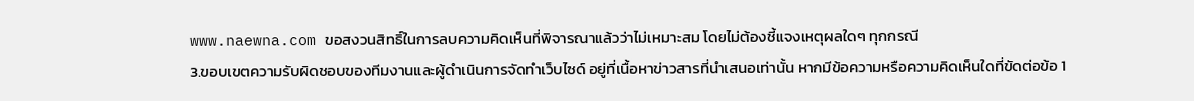www.naewna.com ขอสงวนสิทธิ์ในการลบความคิดเห็นที่พิจารณาแล้วว่าไม่เหมาะสม โดยไม่ต้องชี้แจงเหตุผลใดๆ ทุกกรณี
3.ขอบเขตความรับผิดชอบของทีมงานและผู้ดำเนินการจัดทำเว็บไซด์ อยู่ที่เนื้อหาข่าวสารที่นำเสนอเท่านั้น หากมีข้อความหรือความคิดเห็นใดที่ขัดต่อข้อ 1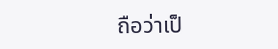ถือว่าเป็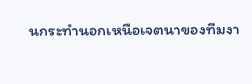นกระทำนอกเหนือเจตนาของทีมงา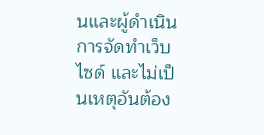นและผู้ดำเนินการจัดทำเว็บไซด์ และไม่เป็นเหตุอันต้อง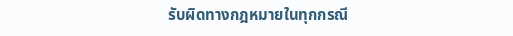รับผิดทางกฎหมายในทุกกรณี